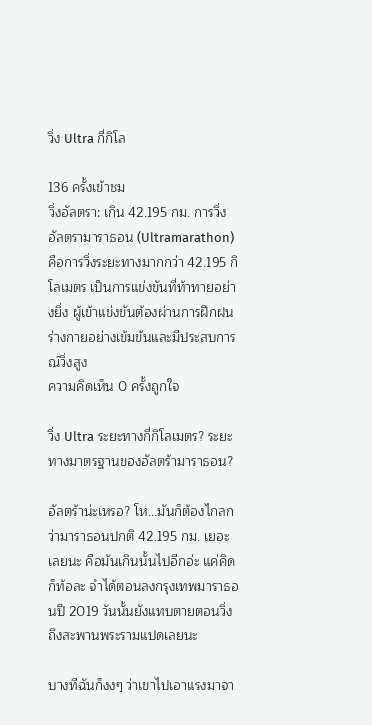วิ่ง Ultra กี่กิโล

136 ครั้งเข้าชม
วิ่งอัลตรา: เกิน 42.195 กม. การวิ่งอัลตรามาราธอน (Ultramarathon) คือการวิ่งระยะทางมากกว่า 42.195 กิโลเมตร เป็นการแข่งขันที่ท้าทายอย่างยิ่ง ผู้เข้าแข่งขันต้องผ่านการฝึกฝนร่างกายอย่างเข้มข้นและมีประสบการณ์วิ่งสูง
ความคิดเห็น 0 ครั้งถูกใจ

วิ่ง Ultra ระยะทางกี่กิโลเมตร? ระยะทางมาตรฐานของอัลตร้ามาราธอน?

อัลตร้าน่ะเหรอ? โห...มันก็ต้องไกลกว่ามาราธอนปกติ 42.195 กม. เยอะเลยนะ คือมันเกินนั้นไปอีกอ่ะ แค่คิดก็ท้อละ จำได้ตอนลงกรุงเทพมาราธอนปี 2019 วันนั้นยังแทบตายตอนวิ่งถึงสะพานพระรามแปดเลยนะ

บางทีฉันก็งงๆ ว่าเขาไปเอาแรงมาจา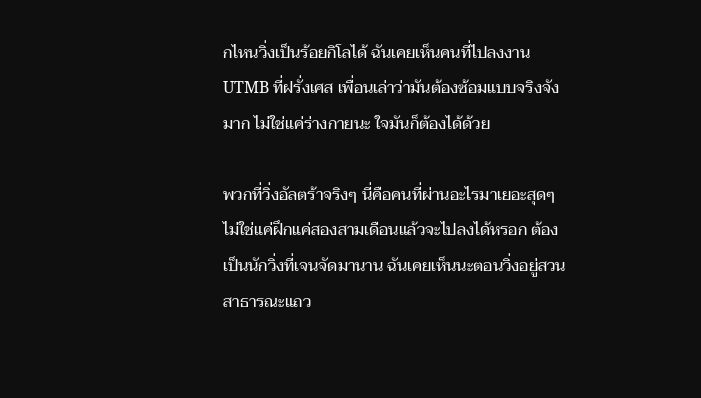กไหนวิ่งเป็นร้อยกิโลได้ ฉันเคยเห็นคนที่ไปลงงาน UTMB ที่ฝรั่งเศส เพื่อนเล่าว่ามันต้องซ้อมแบบจริงจังมาก ไม่ใช่แค่ร่างกายนะ ใจมันก็ต้องได้ด้วย

พวกที่วิ่งอัลตร้าจริงๆ นี่คือคนที่ผ่านอะไรมาเยอะสุดๆ ไม่ใช่แค่ฝึกแค่สองสามเดือนแล้วจะไปลงได้หรอก ต้องเป็นนักวิ่งที่เจนจัดมานาน ฉันเคยเห็นนะตอนวิ่งอยู่สวนสาธารณะแถว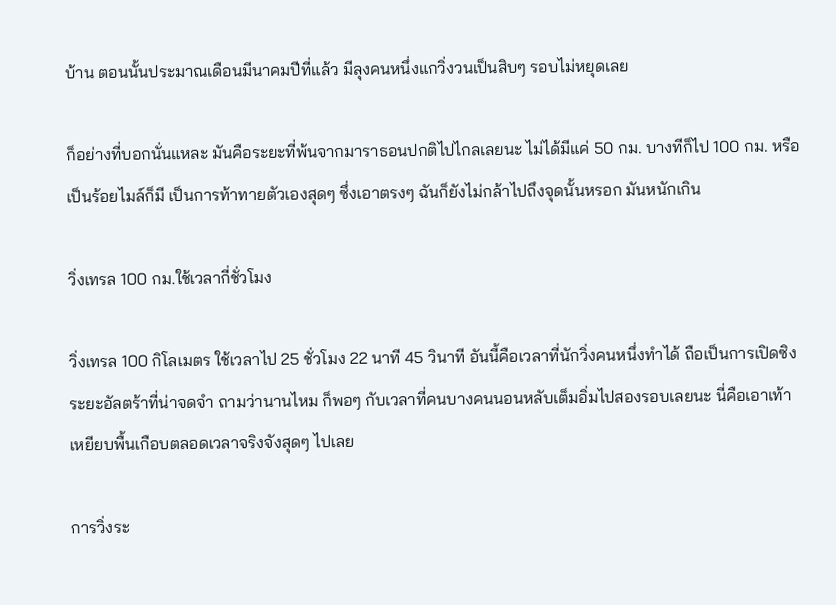บ้าน ตอนนั้นประมาณเดือนมีนาคมปีที่แล้ว มีลุงคนหนึ่งแกวิ่งวนเป็นสิบๆ รอบไม่หยุดเลย

ก็อย่างที่บอกนั่นแหละ มันคือระยะที่พ้นจากมาราธอนปกติไปไกลเลยนะ ไม่ได้มีแค่ 50 กม. บางทีก็ไป 100 กม. หรือเป็นร้อยไมล์ก็มี เป็นการท้าทายตัวเองสุดๆ ซึ่งเอาตรงๆ ฉันก็ยังไม่กล้าไปถึงจุดนั้นหรอก มันหนักเกิน

วิ่งเทรล 100 กม.ใช้เวลากี่ชั่วโมง

วิ่งเทรล 100 กิโลเมตร ใช้เวลาไป 25 ชั่วโมง 22 นาที 45 วินาที อันนี้คือเวลาที่นักวิ่งคนหนึ่งทำได้ ถือเป็นการเปิดซิงระยะอัลตร้าที่น่าจดจำ ถามว่านานไหม ก็พอๆ กับเวลาที่คนบางคนนอนหลับเต็มอิ่มไปสองรอบเลยนะ นี่คือเอาเท้าเหยียบพื้นเกือบตลอดเวลาจริงจังสุดๆ ไปเลย

การวิ่งระ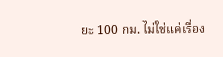ยะ 100 กม. ไม่ใช่แค่เรื่อง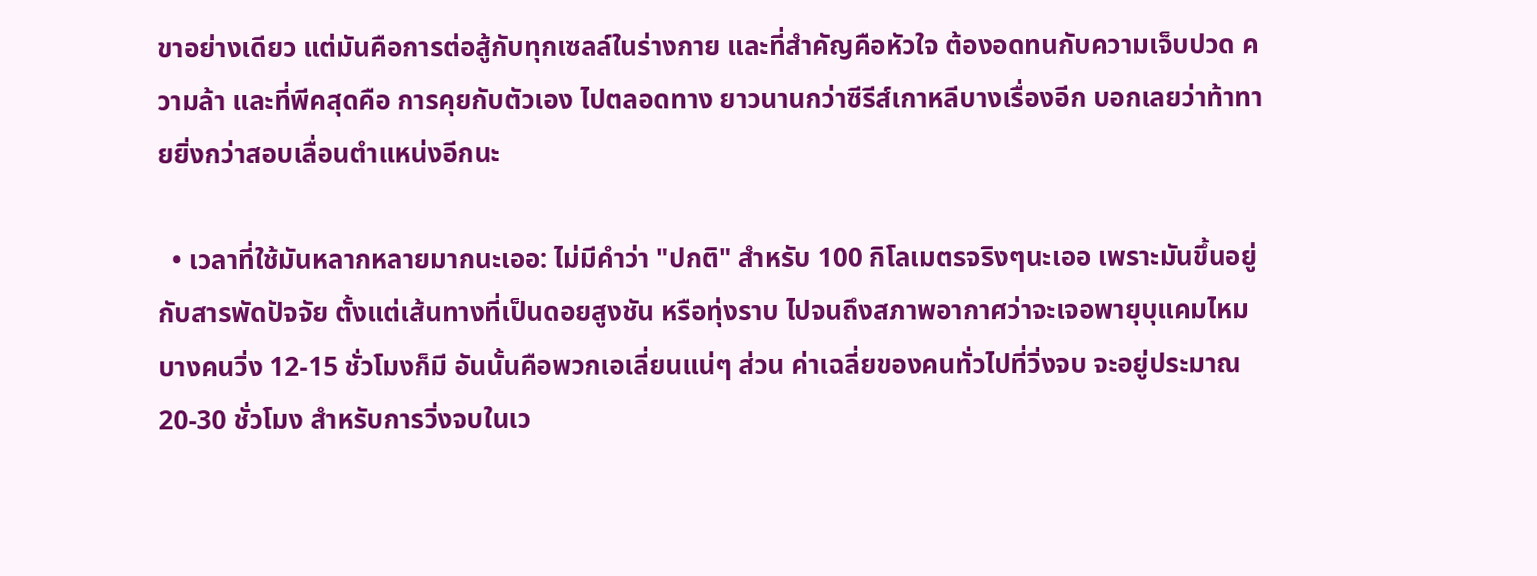ขาอย่างเดียว แต่มันคือการต่อสู้กับทุกเซลล์ในร่างกาย และที่สำคัญคือหัวใจ ต้องอดทนกับความเจ็บปวด ความล้า และที่พีคสุดคือ การคุยกับตัวเอง ไปตลอดทาง ยาวนานกว่าซีรีส์เกาหลีบางเรื่องอีก บอกเลยว่าท้าทายยิ่งกว่าสอบเลื่อนตำแหน่งอีกนะ

  • เวลาที่ใช้มันหลากหลายมากนะเออ: ไม่มีคำว่า "ปกติ" สำหรับ 100 กิโลเมตรจริงๆนะเออ เพราะมันขึ้นอยู่กับสารพัดปัจจัย ตั้งแต่เส้นทางที่เป็นดอยสูงชัน หรือทุ่งราบ ไปจนถึงสภาพอากาศว่าจะเจอพายุบุแคมไหม บางคนวิ่ง 12-15 ชั่วโมงก็มี อันนั้นคือพวกเอเลี่ยนแน่ๆ ส่วน ค่าเฉลี่ยของคนทั่วไปที่วิ่งจบ จะอยู่ประมาณ 20-30 ชั่วโมง สำหรับการวิ่งจบในเว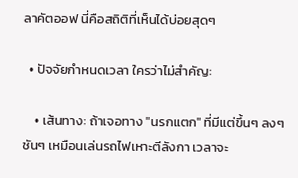ลาคัตออฟ นี่คือสถิติที่เห็นได้บ่อยสุดๆ

  • ปัจจัยกำหนดเวลา ใครว่าไม่สำคัญ:

    • เส้นทาง: ถ้าเจอทาง "นรกแตก" ที่มีแต่ขึ้นๆ ลงๆ ชันๆ เหมือนเล่นรถไฟเหาะตีลังกา เวลาจะ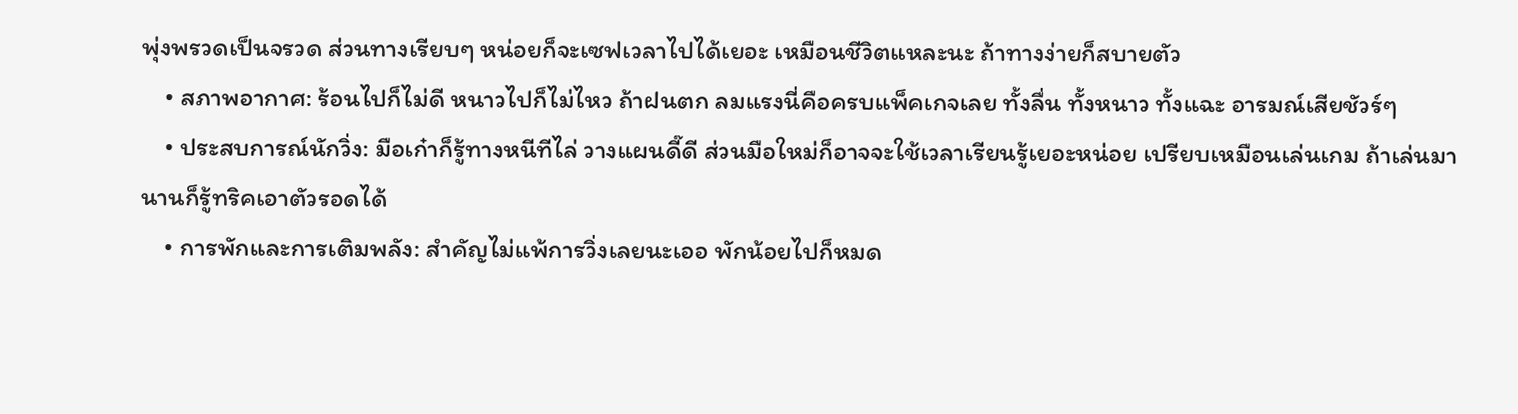พุ่งพรวดเป็นจรวด ส่วนทางเรียบๆ หน่อยก็จะเซฟเวลาไปได้เยอะ เหมือนชีวิตแหละนะ ถ้าทางง่ายก็สบายตัว
    • สภาพอากาศ: ร้อนไปก็ไม่ดี หนาวไปก็ไม่ไหว ถ้าฝนตก ลมแรงนี่คือครบแพ็คเกจเลย ทั้งลื่น ทั้งหนาว ทั้งแฉะ อารมณ์เสียชัวร์ๆ
    • ประสบการณ์นักวิ่ง: มือเก๋าก็รู้ทางหนีทีไล่ วางแผนดี๊ดี ส่วนมือใหม่ก็อาจจะใช้เวลาเรียนรู้เยอะหน่อย เปรียบเหมือนเล่นเกม ถ้าเล่นมานานก็รู้ทริคเอาตัวรอดได้
    • การพักและการเติมพลัง: สำคัญไม่แพ้การวิ่งเลยนะเออ พักน้อยไปก็หมด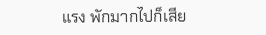แรง พักมากไปก็เสีย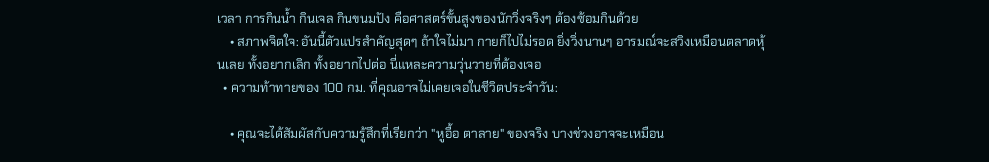เวลา การกินน้ำ กินเจล กินขนมปัง คือศาสตร์ขั้นสูงของนักวิ่งจริงๆ ต้องซ้อมกินด้วย
    • สภาพจิตใจ: อันนี้ตัวแปรสำคัญสุดๆ ถ้าใจไม่มา กายก็ไปไม่รอด ยิ่งวิ่งนานๆ อารมณ์จะสวิงเหมือนตลาดหุ้นเลย ทั้งอยากเลิก ทั้งอยากไปต่อ นี่แหละความวุ่นวายที่ต้องเจอ
  • ความท้าทายของ 100 กม. ที่คุณอาจไม่เคยเจอในชีวิตประจำวัน:

    • คุณจะได้สัมผัสกับความรู้สึกที่เรียกว่า "หูอื้อ ตาลาย" ของจริง บางช่วงอาจจะเหมือน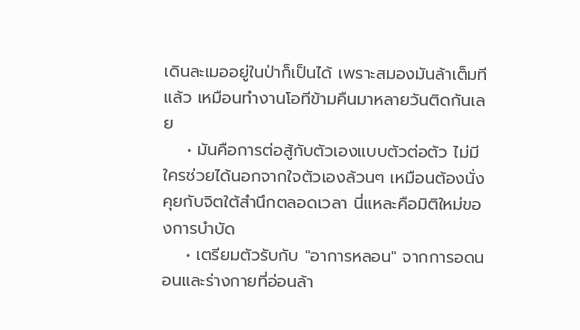เดินละเมออยู่ในป่าก็เป็นได้ เพราะสมองมันล้าเต็มทีแล้ว เหมือนทำงานโอทีข้ามคืนมาหลายวันติดกันเลย
    • มันคือการต่อสู้กับตัวเองแบบตัวต่อตัว ไม่มีใครช่วยได้นอกจากใจตัวเองล้วนๆ เหมือนต้องนั่งคุยกับจิตใต้สำนึกตลอดเวลา นี่แหละคือมิติใหม่ของการบำบัด
    • เตรียมตัวรับกับ "อาการหลอน" จากการอดนอนและร่างกายที่อ่อนล้า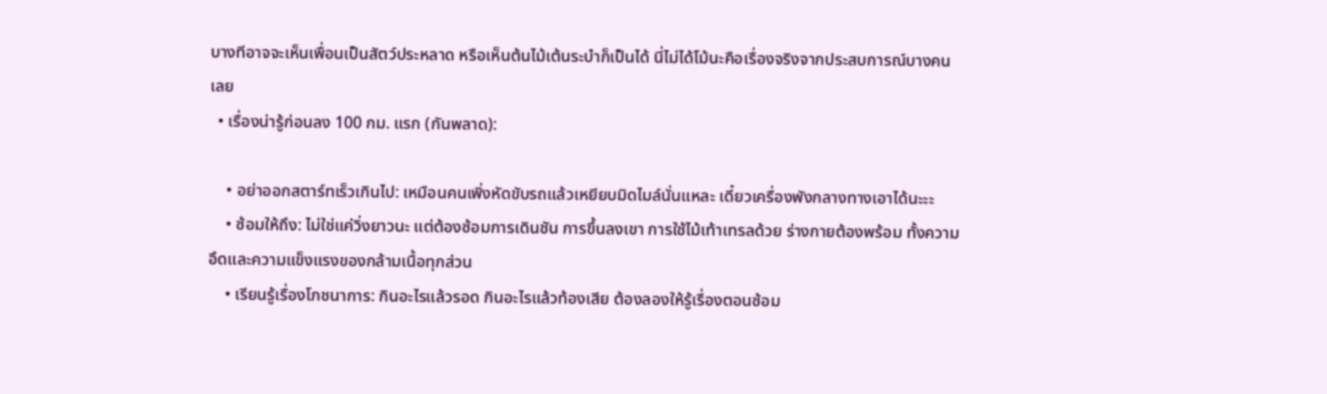บางทีอาจจะเห็นเพื่อนเป็นสัตว์ประหลาด หรือเห็นต้นไม้เต้นระบำก็เป็นได้ นี่ไม่ได้โม้นะคือเรื่องจริงจากประสบการณ์บางคนเลย
  • เรื่องน่ารู้ก่อนลง 100 กม. แรก (กันพลาด):

    • อย่าออกสตาร์ทเร็วเกินไป: เหมือนคนเพิ่งหัดขับรถแล้วเหยียบมิดไมล์นั่นแหละ เดี๋ยวเครื่องพังกลางทางเอาได้นะะะ
    • ซ้อมให้ถึง: ไม่ใช่แค่วิ่งยาวนะ แต่ต้องซ้อมการเดินชัน การขึ้นลงเขา การใช้ไม้เท้าเทรลด้วย ร่างกายต้องพร้อม ทั้งความอึดและความแข็งแรงของกล้ามเนื้อทุกส่วน
    • เรียนรู้เรื่องโภชนาการ: กินอะไรแล้วรอด กินอะไรแล้วท้องเสีย ต้องลองให้รู้เรื่องตอนซ้อม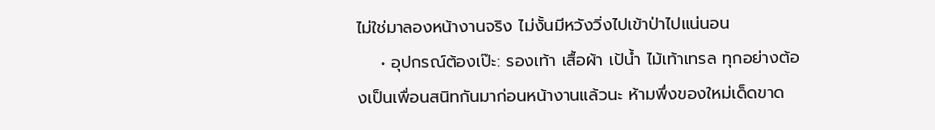ไม่ใช่มาลองหน้างานจริง ไม่งั้นมีหวังวิ่งไปเข้าป่าไปแน่นอน
    • อุปกรณ์ต้องเป๊ะ: รองเท้า เสื้อผ้า เป้น้ำ ไม้เท้าเทรล ทุกอย่างต้องเป็นเพื่อนสนิทกันมาก่อนหน้างานแล้วนะ ห้ามพึ่งของใหม่เด็ดขาด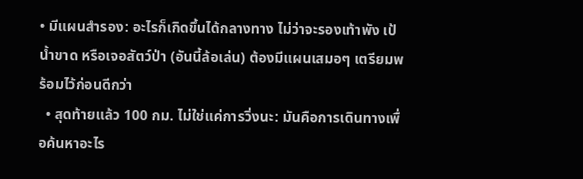• มีแผนสำรอง: อะไรก็เกิดขึ้นได้กลางทาง ไม่ว่าจะรองเท้าพัง เป้น้ำขาด หรือเจอสัตว์ป่า (อันนี้ล้อเล่น) ต้องมีแผนเสมอๆ เตรียมพร้อมไว้ก่อนดีกว่า
  • สุดท้ายแล้ว 100 กม. ไม่ใช่แค่การวิ่งนะ: มันคือการเดินทางเพื่อค้นหาอะไร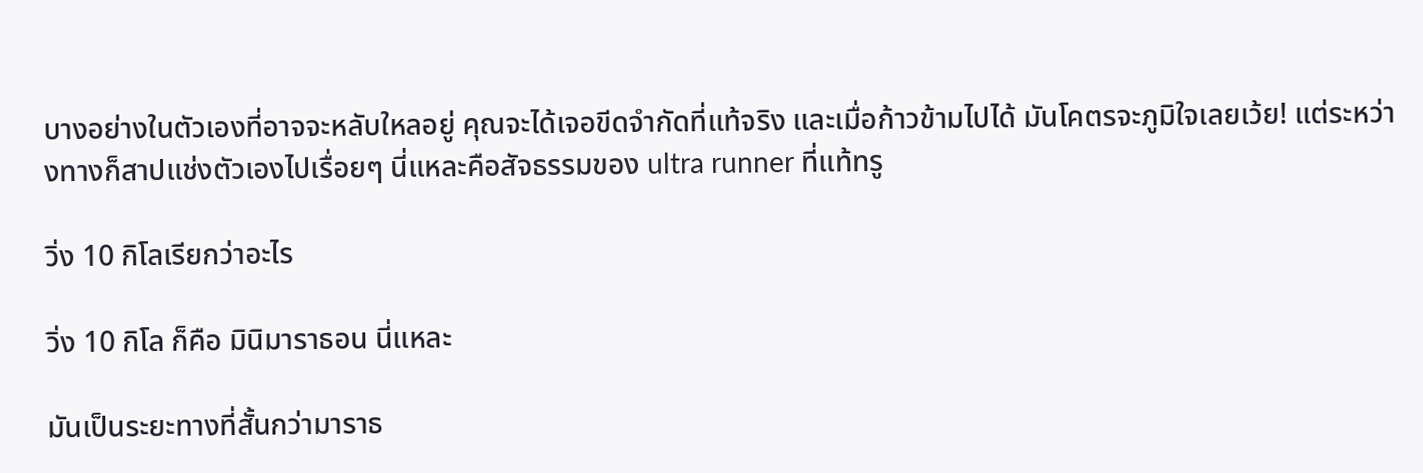บางอย่างในตัวเองที่อาจจะหลับใหลอยู่ คุณจะได้เจอขีดจำกัดที่แท้จริง และเมื่อก้าวข้ามไปได้ มันโคตรจะภูมิใจเลยเว้ย! แต่ระหว่างทางก็สาปแช่งตัวเองไปเรื่อยๆ นี่แหละคือสัจธรรมของ ultra runner ที่แท้ทรู

วิ่ง 10 กิโลเรียกว่าอะไร

วิ่ง 10 กิโล ก็คือ มินิมาราธอน นี่แหละ

มันเป็นระยะทางที่สั้นกว่ามาราธ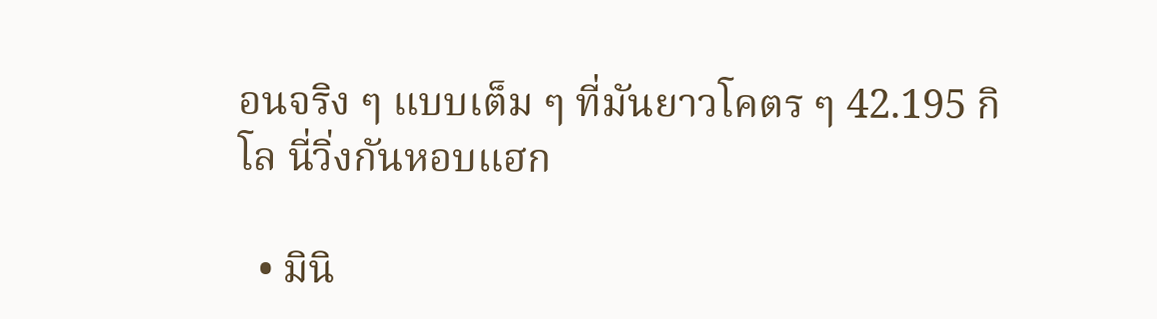อนจริง ๆ แบบเต็ม ๆ ที่มันยาวโคตร ๆ 42.195 กิโล นี่วิ่งกันหอบแฮก

  • มินิ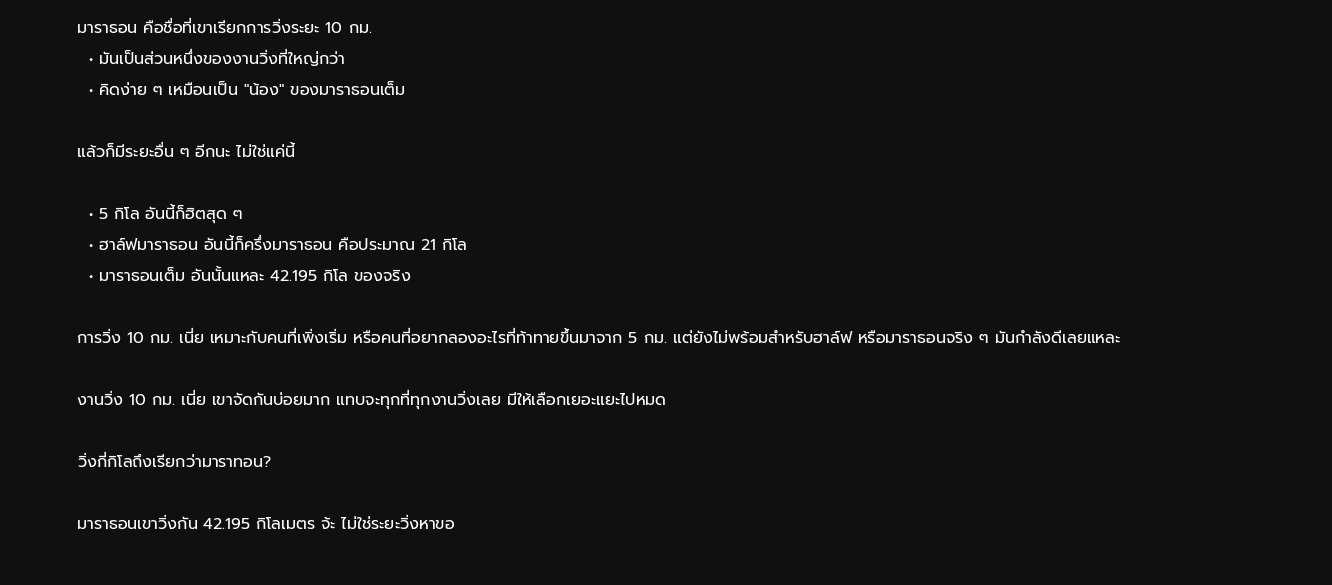มาราธอน คือชื่อที่เขาเรียกการวิ่งระยะ 10 กม.
  • มันเป็นส่วนหนึ่งของงานวิ่งที่ใหญ่กว่า
  • คิดง่าย ๆ เหมือนเป็น "น้อง" ของมาราธอนเต็ม

แล้วก็มีระยะอื่น ๆ อีกนะ ไม่ใช่แค่นี้

  • 5 กิโล อันนี้ก็ฮิตสุด ๆ
  • ฮาล์ฟมาราธอน อันนี้ก็ครึ่งมาราธอน คือประมาณ 21 กิโล
  • มาราธอนเต็ม อันนั้นแหละ 42.195 กิโล ของจริง

การวิ่ง 10 กม. เนี่ย เหมาะกับคนที่เพิ่งเริ่ม หรือคนที่อยากลองอะไรที่ท้าทายขึ้นมาจาก 5 กม. แต่ยังไม่พร้อมสำหรับฮาล์ฟ หรือมาราธอนจริง ๆ มันกำลังดีเลยแหละ

งานวิ่ง 10 กม. เนี่ย เขาจัดกันบ่อยมาก แทบจะทุกที่ทุกงานวิ่งเลย มีให้เลือกเยอะแยะไปหมด

วิ่งกี่กิโลถึงเรียกว่ามาราทอน?

มาราธอนเขาวิ่งกัน 42.195 กิโลเมตร จ้ะ ไม่ใช่ระยะวิ่งหาขอ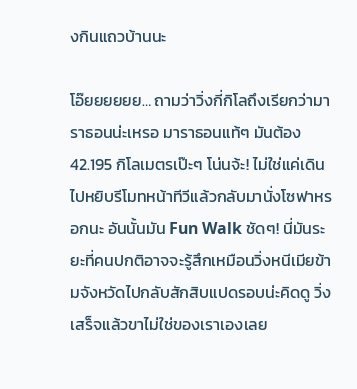งกินแถวบ้านนะ

โอ๊ยยยยยย… ถามว่าวิ่งกี่กิโลถึงเรียกว่ามาราธอนน่ะเหรอ มาราธอนแท้ๆ มันต้อง 42.195 กิโลเมตรเป๊ะๆ โน่นจ้ะ! ไม่ใช่แค่เดินไปหยิบรีโมทหน้าทีวีแล้วกลับมานั่งโซฟาหรอกนะ อันนั้นมัน Fun Walk ชัดๆ! นี่มันระยะที่คนปกติอาจจะรู้สึกเหมือนวิ่งหนีเมียข้ามจังหวัดไปกลับสักสิบแปดรอบน่ะคิดดู วิ่งเสร็จแล้วขาไม่ใช่ของเราเองเลย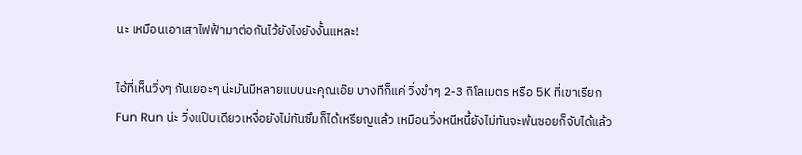นะ เหมือนเอาเสาไฟฟ้ามาต่อกันไว้ยังไงยังงั้นแหละ!

ไอ้ที่เห็นวิ่งๆ กันเยอะๆ น่ะมันมีหลายแบบนะคุณเอ๊ย บางทีก็แค่ วิ่งขำๆ 2-3 กิโลเมตร หรือ 5K ที่เขาเรียก Fun Run น่ะ วิ่งแป๊บเดียวเหงื่อยังไม่ทันซึมก็ได้เหรียญแล้ว เหมือนวิ่งหนีหนี้ยังไม่ทันจะพ้นซอยก็จับได้แล้ว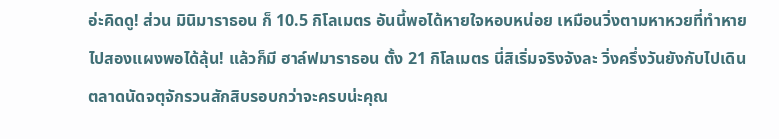อ่ะคิดดู! ส่วน มินิมาราธอน ก็ 10.5 กิโลเมตร อันนี้พอได้หายใจหอบหน่อย เหมือนวิ่งตามหาหวยที่ทำหายไปสองแผงพอได้ลุ้น! แล้วก็มี ฮาล์ฟมาราธอน ตั้ง 21 กิโลเมตร นี่สิเริ่มจริงจังละ วิ่งครึ่งวันยังกับไปเดินตลาดนัดจตุจักรวนสักสิบรอบกว่าจะครบน่ะคุณ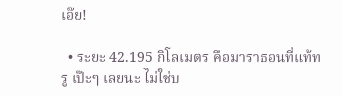เอ๊ย!

  • ระยะ 42.195 กิโลเมตร คือมาราธอนที่แท้ทรู เป๊ะๆ เลยนะ ไม่ใช่บ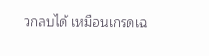วกลบได้ เหมือนเกรดเฉ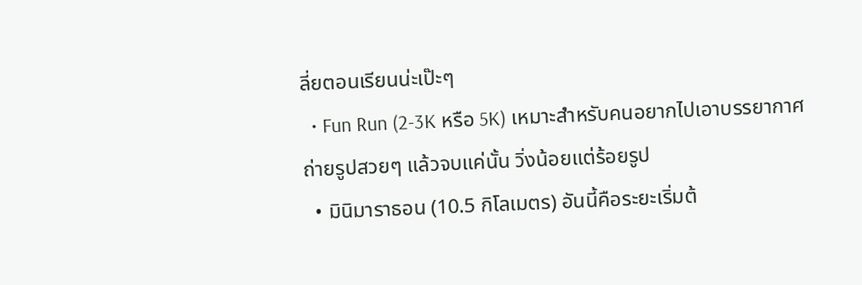ลี่ยตอนเรียนน่ะเป๊ะๆ
  • Fun Run (2-3K หรือ 5K) เหมาะสำหรับคนอยากไปเอาบรรยากาศ ถ่ายรูปสวยๆ แล้วจบแค่นั้น วิ่งน้อยแต่ร้อยรูป
  • มินิมาราธอน (10.5 กิโลเมตร) อันนี้คือระยะเริ่มต้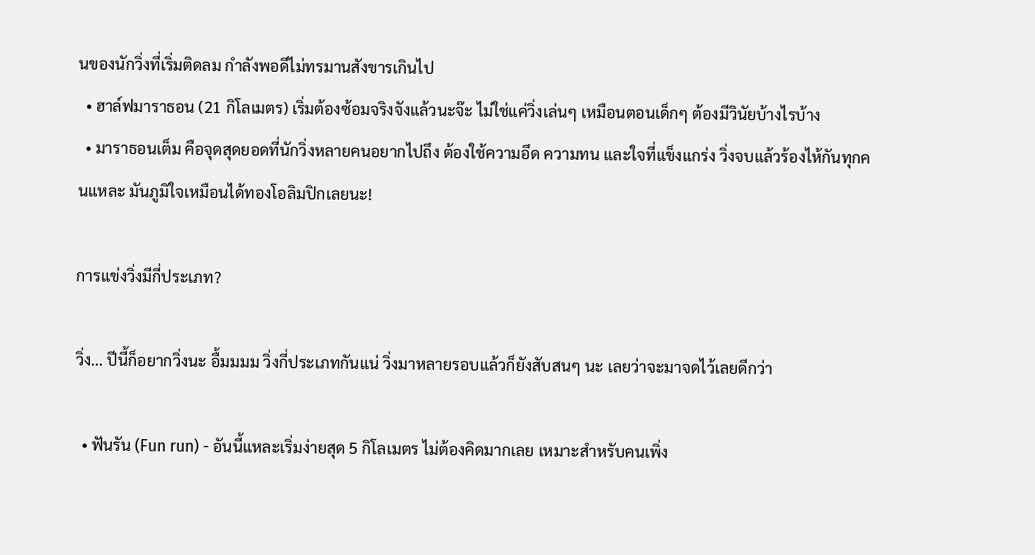นของนักวิ่งที่เริ่มติดลม กำลังพอดีไม่ทรมานสังขารเกินไป
  • ฮาล์ฟมาราธอน (21 กิโลเมตร) เริ่มต้องซ้อมจริงจังแล้วนะจ๊ะ ไม่ใช่แค่วิ่งเล่นๆ เหมือนตอนเด็กๆ ต้องมีวินัยบ้างไรบ้าง
  • มาราธอนเต็ม คือจุดสุดยอดที่นักวิ่งหลายคนอยากไปถึง ต้องใช้ความอึด ความทน และใจที่แข็งแกร่ง วิ่งจบแล้วร้องไห้กันทุกคนแหละ มันภูมิใจเหมือนได้ทองโอลิมปิกเลยนะ!

การแข่งวิ่งมีกี่ประเภท?

วิ่ง... ปีนี้ก็อยากวิ่งนะ อื้มมมม วิ่งกี่ประเภทกันแน่ วิ่งมาหลายรอบแล้วก็ยังสับสนๆ นะ เลยว่าจะมาจดไว้เลยดีกว่า

  • ฟันรัน (Fun run) - อันนี้แหละเริ่มง่ายสุด 5 กิโลเมตร ไม่ต้องคิดมากเลย เหมาะสำหรับคนเพิ่ง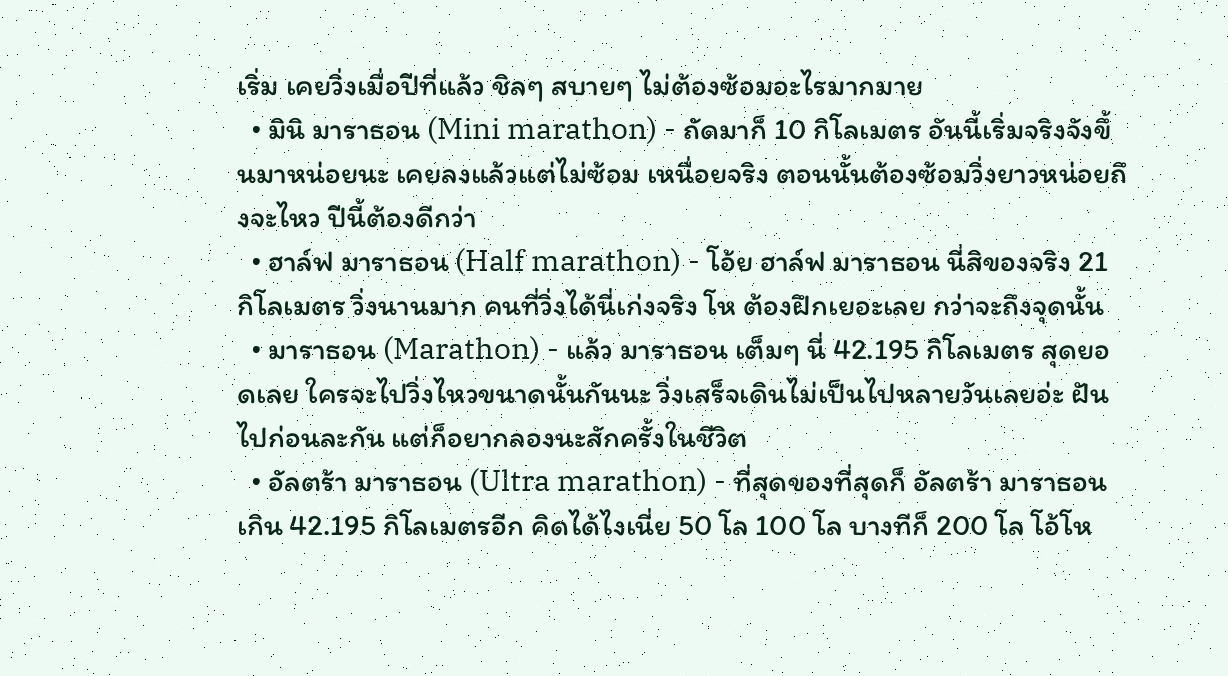เริ่ม เคยวิ่งเมื่อปีที่แล้ว ชิลๆ สบายๆ ไม่ต้องซ้อมอะไรมากมาย
  • มินิ มาราธอน (Mini marathon) - ถัดมาก็ 10 กิโลเมตร อันนี้เริ่มจริงจังขึ้นมาหน่อยนะ เคยลงแล้วแต่ไม่ซ้อม เหนื่อยจริง ตอนนั้นต้องซ้อมวิ่งยาวหน่อยถึงจะไหว ปีนี้ต้องดีกว่า
  • ฮาล์ฟ มาราธอน (Half marathon) - โอ้ย ฮาล์ฟ มาราธอน นี่สิของจริง 21 กิโลเมตร วิ่งนานมาก คนที่วิ่งได้นี่เก่งจริง โห ต้องฝึกเยอะเลย กว่าจะถึงจุดนั้น
  • มาราธอน (Marathon) - แล้ว มาราธอน เต็มๆ นี่ 42.195 กิโลเมตร สุดยอดเลย ใครจะไปวิ่งไหวขนาดนั้นกันนะ วิ่งเสร็จเดินไม่เป็นไปหลายวันเลยอ่ะ ฝันไปก่อนละกัน แต่ก็อยากลองนะสักครั้งในชีวิต
  • อัลตร้า มาราธอน (Ultra marathon) - ที่สุดของที่สุดก็ อัลตร้า มาราธอน เกิน 42.195 กิโลเมตรอีก คิดได้ไงเนี่ย 50 โล 100 โล บางทีก็ 200 โล โอ้โห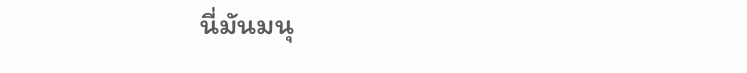นี่มันมนุ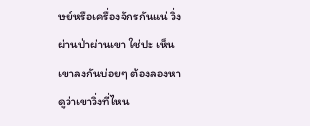ษย์หรือเครื่องจักรกันแน่ วิ่งผ่านป่าผ่านเขา ใช่ปะ เห็นเขาลงกันบ่อยๆ ต้องลองหาดูว่าเขาวิ่งที่ไหน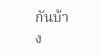กันบ้าง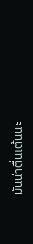มันน่าตื่นเต้นนะ